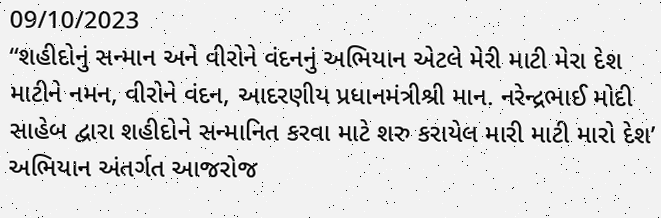09/10/2023
“શહીદોનું સન્માન અને વીરોને વંદનનું અભિયાન એટલે મેરી માટી મેરા દેશ માટીને નમન, વીરોને વંદન, આદરણીય પ્રધાનમંત્રીશ્રી માન. નરેન્દ્રભાઈ મોદી સાહેબ દ્વારા શહીદોને સન્માનિત કરવા માટે શરુ કરાયેલ મારી માટી મારો દેશ’ અભિયાન અંતર્ગત આજરોજ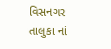વિસનગર તાલુકા નાં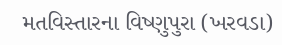મતવિસ્તારના વિષ્ણુપુરા (ખરવડા)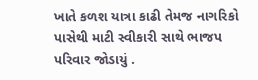ખાતે કળશ યાત્રા કાઢી તેમજ નાગરિકો પાસેથી માટી સ્વીકારી સાથે ભાજપ પરિવાર જોડાયું .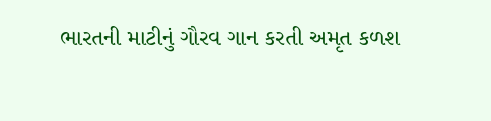ભારતની માટીનું ગૌરવ ગાન કરતી અમૃત કળશ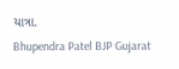યાત્રા.
Bhupendra Patel BJP Gujarat